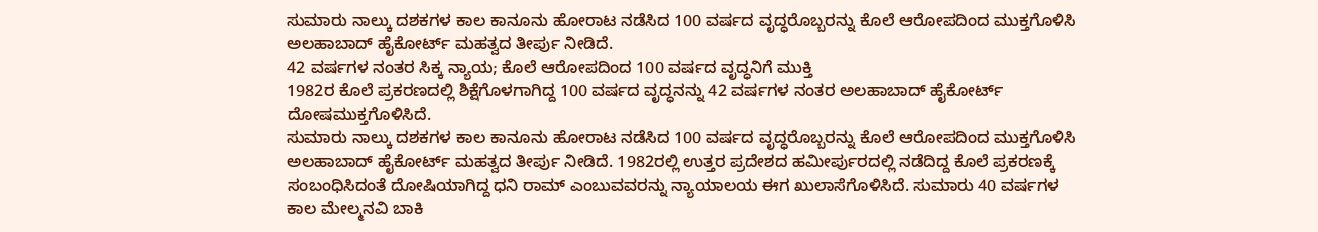ಸುಮಾರು ನಾಲ್ಕು ದಶಕಗಳ ಕಾಲ ಕಾನೂನು ಹೋರಾಟ ನಡೆಸಿದ 100 ವರ್ಷದ ವೃದ್ಧರೊಬ್ಬರನ್ನು ಕೊಲೆ ಆರೋಪದಿಂದ ಮುಕ್ತಗೊಳಿಸಿ ಅಲಹಾಬಾದ್ ಹೈಕೋರ್ಟ್ ಮಹತ್ವದ ತೀರ್ಪು ನೀಡಿದೆ.
42 ವರ್ಷಗಳ ನಂತರ ಸಿಕ್ಕ ನ್ಯಾಯ; ಕೊಲೆ ಆರೋಪದಿಂದ 100 ವರ್ಷದ ವೃದ್ಧನಿಗೆ ಮುಕ್ತಿ
1982ರ ಕೊಲೆ ಪ್ರಕರಣದಲ್ಲಿ ಶಿಕ್ಷೆಗೊಳಗಾಗಿದ್ದ 100 ವರ್ಷದ ವೃದ್ಧನನ್ನು 42 ವರ್ಷಗಳ ನಂತರ ಅಲಹಾಬಾದ್ ಹೈಕೋರ್ಟ್ ದೋಷಮುಕ್ತಗೊಳಿಸಿದೆ.
ಸುಮಾರು ನಾಲ್ಕು ದಶಕಗಳ ಕಾಲ ಕಾನೂನು ಹೋರಾಟ ನಡೆಸಿದ 100 ವರ್ಷದ ವೃದ್ಧರೊಬ್ಬರನ್ನು ಕೊಲೆ ಆರೋಪದಿಂದ ಮುಕ್ತಗೊಳಿಸಿ ಅಲಹಾಬಾದ್ ಹೈಕೋರ್ಟ್ ಮಹತ್ವದ ತೀರ್ಪು ನೀಡಿದೆ. 1982ರಲ್ಲಿ ಉತ್ತರ ಪ್ರದೇಶದ ಹಮೀರ್ಪುರದಲ್ಲಿ ನಡೆದಿದ್ದ ಕೊಲೆ ಪ್ರಕರಣಕ್ಕೆ ಸಂಬಂಧಿಸಿದಂತೆ ದೋಷಿಯಾಗಿದ್ದ ಧನಿ ರಾಮ್ ಎಂಬುವವರನ್ನು ನ್ಯಾಯಾಲಯ ಈಗ ಖುಲಾಸೆಗೊಳಿಸಿದೆ. ಸುಮಾರು 40 ವರ್ಷಗಳ ಕಾಲ ಮೇಲ್ಮನವಿ ಬಾಕಿ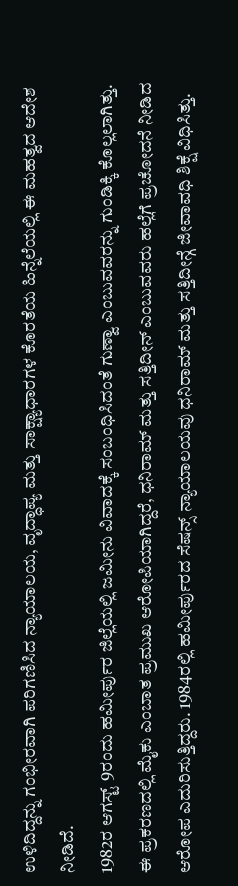ಉಳಿದಿದ್ದನ್ನು ಗಂಭೀರವಾಗಿ ಪರಿಗಣಿಸಿದ ನ್ಯಾಯಾಲಯ, ವೃದ್ಧಾಪ್ಯ ಮತ್ತು ಸಾಕ್ಷ್ಯಾಧಾರಗಳ ಕೊರತೆಯ ಹಿನ್ನೆಲೆಯಲ್ಲಿ ಈ ಮಹತ್ವದ ಆದೇಶ ನೀಡಿದೆ.
1982ರ ಆಗಸ್ಟ್ 9ರಂದು ಹಮೀರ್ಪುರ ಜಿಲ್ಲೆಯಲ್ಲಿ ಜಮೀನು ವಿವಾದಕ್ಕೆ ಸಂಬಂಧಿಸಿದಂತೆ ಗುಣ್ವಾ ಎಂಬುವವರನ್ನು ಗುಂಡಿಕ್ಕಿ ಕೊಲ್ಲಲಾಗಿತ್ತು. ಈ ಪ್ರಕರಣದಲ್ಲಿ ಮೈಕು ಎಂಬಾತ ಪ್ರಮುಖ ಆರೋಪಿಯಾಗಿದ್ದರೆ, ಧನಿರಾಮ್ ಮತ್ತು ಸತ್ತಿದೀನ್ ಎಂಬುವವರು ಹಲ್ಲೆಗೆ ಪ್ರಚೋದನೆ ನೀಡಿದ ಆರೋಪ ಎದುರಿಸುತ್ತಿದ್ದರು. 1984ರಲ್ಲಿ ಹಮೀರ್ಪುರದ ಸೆಷನ್ಸ್ ನ್ಯಾಯಾಲಯವು ಧನಿರಾಮ್ ಮತ್ತು ಸತ್ತಿದೀನ್ಗೆ ಜೀವಾವಧಿ ಶಿಕ್ಷೆ ವಿಧಿಸಿತ್ತು.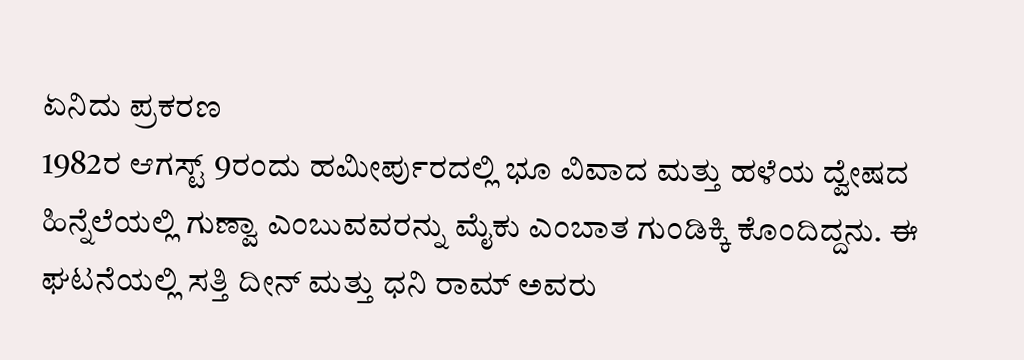ಏನಿದು ಪ್ರಕರಣ
1982ರ ಆಗಸ್ಟ್ 9ರಂದು ಹಮೀರ್ಪುರದಲ್ಲಿ ಭೂ ವಿವಾದ ಮತ್ತು ಹಳೆಯ ದ್ವೇಷದ ಹಿನ್ನೆಲೆಯಲ್ಲಿ ಗುಣ್ವಾ ಎಂಬುವವರನ್ನು ಮೈಕು ಎಂಬಾತ ಗುಂಡಿಕ್ಕಿ ಕೊಂದಿದ್ದನು. ಈ ಘಟನೆಯಲ್ಲಿ ಸತ್ತಿ ದೀನ್ ಮತ್ತು ಧನಿ ರಾಮ್ ಅವರು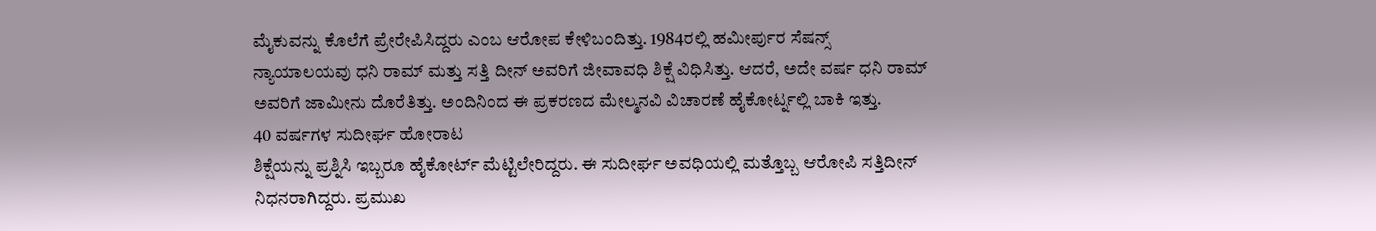ಮೈಕುವನ್ನು ಕೊಲೆಗೆ ಪ್ರೇರೇಪಿಸಿದ್ದರು ಎಂಬ ಆರೋಪ ಕೇಳಿಬಂದಿತ್ತು. 1984ರಲ್ಲಿ ಹಮೀರ್ಪುರ ಸೆಷನ್ಸ್ ನ್ಯಾಯಾಲಯವು ಧನಿ ರಾಮ್ ಮತ್ತು ಸತ್ತಿ ದೀನ್ ಅವರಿಗೆ ಜೀವಾವಧಿ ಶಿಕ್ಷೆ ವಿಧಿಸಿತ್ತು. ಆದರೆ, ಅದೇ ವರ್ಷ ಧನಿ ರಾಮ್ ಅವರಿಗೆ ಜಾಮೀನು ದೊರೆತಿತ್ತು. ಅಂದಿನಿಂದ ಈ ಪ್ರಕರಣದ ಮೇಲ್ಮನವಿ ವಿಚಾರಣೆ ಹೈಕೋರ್ಟ್ನಲ್ಲಿ ಬಾಕಿ ಇತ್ತು.
40 ವರ್ಷಗಳ ಸುದೀರ್ಘ ಹೋರಾಟ
ಶಿಕ್ಷೆಯನ್ನು ಪ್ರಶ್ನಿಸಿ ಇಬ್ಬರೂ ಹೈಕೋರ್ಟ್ ಮೆಟ್ಟಿಲೇರಿದ್ದರು. ಈ ಸುದೀರ್ಘ ಅವಧಿಯಲ್ಲಿ ಮತ್ತೊಬ್ಬ ಆರೋಪಿ ಸತ್ತಿದೀನ್ ನಿಧನರಾಗಿದ್ದರು. ಪ್ರಮುಖ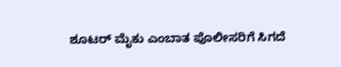ಶೂಟರ್ ಮೈಕು ಎಂಬಾತ ಪೊಲೀಸರಿಗೆ ಸಿಗದೆ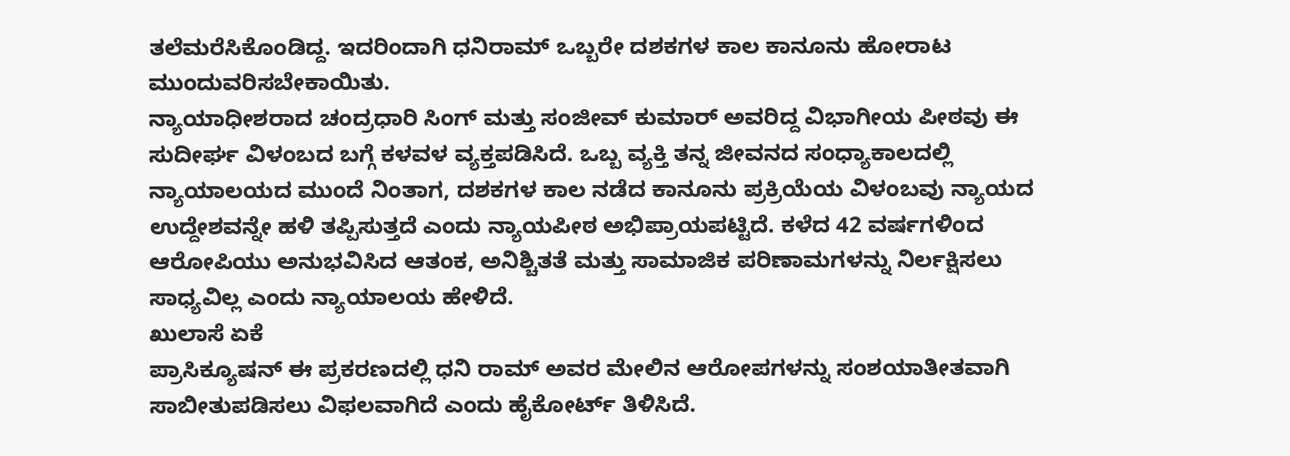ತಲೆಮರೆಸಿಕೊಂಡಿದ್ದ. ಇದರಿಂದಾಗಿ ಧನಿರಾಮ್ ಒಬ್ಬರೇ ದಶಕಗಳ ಕಾಲ ಕಾನೂನು ಹೋರಾಟ ಮುಂದುವರಿಸಬೇಕಾಯಿತು.
ನ್ಯಾಯಾಧೀಶರಾದ ಚಂದ್ರಧಾರಿ ಸಿಂಗ್ ಮತ್ತು ಸಂಜೀವ್ ಕುಮಾರ್ ಅವರಿದ್ದ ವಿಭಾಗೀಯ ಪೀಠವು ಈ ಸುದೀರ್ಘ ವಿಳಂಬದ ಬಗ್ಗೆ ಕಳವಳ ವ್ಯಕ್ತಪಡಿಸಿದೆ. ಒಬ್ಬ ವ್ಯಕ್ತಿ ತನ್ನ ಜೀವನದ ಸಂಧ್ಯಾಕಾಲದಲ್ಲಿ ನ್ಯಾಯಾಲಯದ ಮುಂದೆ ನಿಂತಾಗ, ದಶಕಗಳ ಕಾಲ ನಡೆದ ಕಾನೂನು ಪ್ರಕ್ರಿಯೆಯ ವಿಳಂಬವು ನ್ಯಾಯದ ಉದ್ದೇಶವನ್ನೇ ಹಳಿ ತಪ್ಪಿಸುತ್ತದೆ ಎಂದು ನ್ಯಾಯಪೀಠ ಅಭಿಪ್ರಾಯಪಟ್ಟಿದೆ. ಕಳೆದ 42 ವರ್ಷಗಳಿಂದ ಆರೋಪಿಯು ಅನುಭವಿಸಿದ ಆತಂಕ, ಅನಿಶ್ಚಿತತೆ ಮತ್ತು ಸಾಮಾಜಿಕ ಪರಿಣಾಮಗಳನ್ನು ನಿರ್ಲಕ್ಷಿಸಲು ಸಾಧ್ಯವಿಲ್ಲ ಎಂದು ನ್ಯಾಯಾಲಯ ಹೇಳಿದೆ.
ಖುಲಾಸೆ ಏಕೆ
ಪ್ರಾಸಿಕ್ಯೂಷನ್ ಈ ಪ್ರಕರಣದಲ್ಲಿ ಧನಿ ರಾಮ್ ಅವರ ಮೇಲಿನ ಆರೋಪಗಳನ್ನು ಸಂಶಯಾತೀತವಾಗಿ ಸಾಬೀತುಪಡಿಸಲು ವಿಫಲವಾಗಿದೆ ಎಂದು ಹೈಕೋರ್ಟ್ ತಿಳಿಸಿದೆ.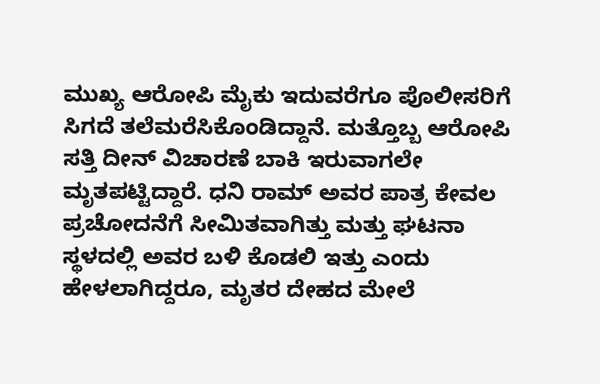ಮುಖ್ಯ ಆರೋಪಿ ಮೈಕು ಇದುವರೆಗೂ ಪೊಲೀಸರಿಗೆ ಸಿಗದೆ ತಲೆಮರೆಸಿಕೊಂಡಿದ್ದಾನೆ. ಮತ್ತೊಬ್ಬ ಆರೋಪಿ ಸತ್ತಿ ದೀನ್ ವಿಚಾರಣೆ ಬಾಕಿ ಇರುವಾಗಲೇ ಮೃತಪಟ್ಟಿದ್ದಾರೆ. ಧನಿ ರಾಮ್ ಅವರ ಪಾತ್ರ ಕೇವಲ ಪ್ರಚೋದನೆಗೆ ಸೀಮಿತವಾಗಿತ್ತು ಮತ್ತು ಘಟನಾ ಸ್ಥಳದಲ್ಲಿ ಅವರ ಬಳಿ ಕೊಡಲಿ ಇತ್ತು ಎಂದು ಹೇಳಲಾಗಿದ್ದರೂ, ಮೃತರ ದೇಹದ ಮೇಲೆ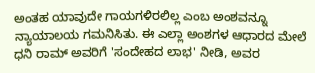ಅಂತಹ ಯಾವುದೇ ಗಾಯಗಳಿರಲಿಲ್ಲ ಎಂಬ ಅಂಶವನ್ನೂ ನ್ಯಾಯಾಲಯ ಗಮನಿಸಿತು. ಈ ಎಲ್ಲಾ ಅಂಶಗಳ ಆಧಾರದ ಮೇಲೆ ಧನಿ ರಾಮ್ ಅವರಿಗೆ 'ಸಂದೇಹದ ಲಾಭ' ನೀಡಿ, ಅವರ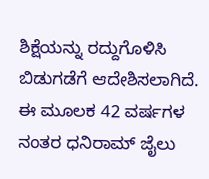ಶಿಕ್ಷೆಯನ್ನು ರದ್ದುಗೊಳಿಸಿ ಬಿಡುಗಡೆಗೆ ಆದೇಶಿಸಲಾಗಿದೆ. ಈ ಮೂಲಕ 42 ವರ್ಷಗಳ ನಂತರ ಧನಿರಾಮ್ ಜೈಲು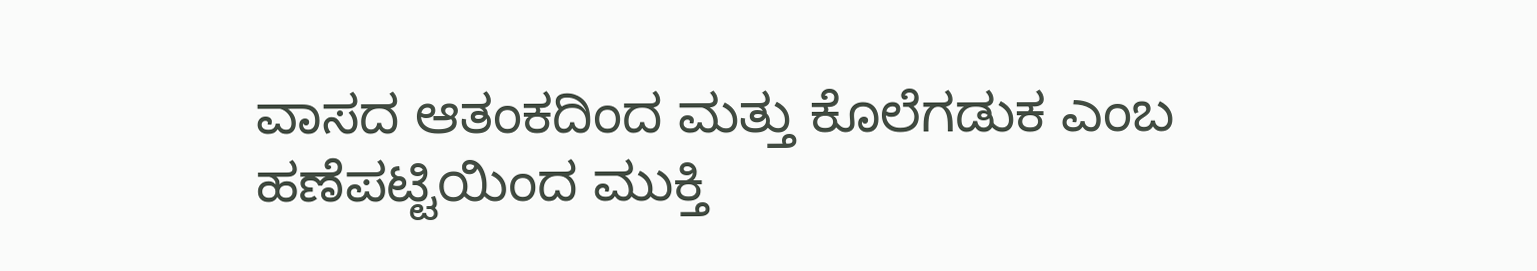ವಾಸದ ಆತಂಕದಿಂದ ಮತ್ತು ಕೊಲೆಗಡುಕ ಎಂಬ ಹಣೆಪಟ್ಟಿಯಿಂದ ಮುಕ್ತಿ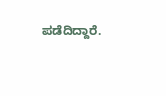ಪಡೆದಿದ್ದಾರೆ.